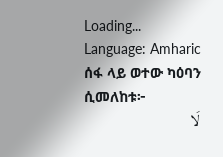Loading...
Language: Amharic
ሰፋ ላይ ወተው ካዕባን ሲመለከቱ፦
لَا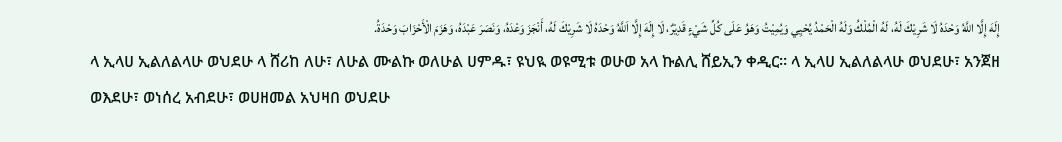إِلَهَ إِلَّا اللَّهُ وَحْدَهُ لَا شَرِيْكَ لَهُ، لَهُ الْمُلْكُ وَلَهُ الْحَمْدُ يُحْيِي وَيُمِيْتُ وَهَوُ عَلَى كُلِّ شَيْءٍ قَدِيْرٌ، لَا إِلَهَ إِلَّا اَللَّهُ وَحْدَهُ لَا شَرِيْكَ لَهُ، أَنْجَزَ وَعْدَهُ، وَنَصَرَ عَبْدَهُ، وَهَزَمَ الْأَحْزَابَ وَحْدَةُ.
ላ ኢላሀ ኢልለልላሁ ወህደሁ ላ ሸሪከ ለሁ፣ ለሁል ሙልኩ ወለሁል ሀምዱ፣ ዩህዪ ወዩሚቱ ወሁወ አላ ኩልሊ ሸይኢን ቀዲር። ላ ኢላሀ ኢልለልላሁ ወህደሁ፣ አንጀዘ ወእደሁ፣ ወነሰረ አብደሁ፣ ወሀዘመል አህዛበ ወህደሁ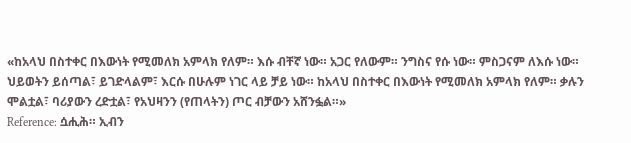«ከአላህ በስተቀር በእውነት የሚመለክ አምላክ የለም። እሱ ብቸኛ ነው። አጋር የለውም። ንግስና የሱ ነው። ምስጋናም ለእሱ ነው። ህይወትን ይሰጣል፣ ይገድላልም፣ እርሱ በሁሉም ነገር ላይ ቻይ ነው። ከአላህ በስተቀር በእውነት የሚመለክ አምላክ የለም። ቃሉን ሞልቷል፣ ባሪያውን ረድቷል፣ የአህዛንን (የጠላትን) ጦር ብቻውን አሸንፏል።»
Reference: ሷሒሕ። ኢብን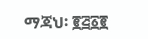ማጃህ፡ ፪፭፩፪